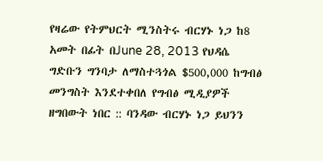የዛሬው የትምህርት ሚንስትሩ ብርሃኑ ነጋ ከ8 አመት በፊት በJune 28, 2013 የህዳሴ ግድቡን ግንባታ ለማስተጓጎል $500,000 ከግብፅ መንግስት እንደተቀበለ የግብፅ ሚዲያዎች ዘግበውት ነበር :: ባንዳው ብርሃኑ ነጋ ይህንን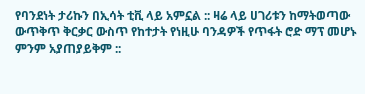የባንደነት ታሪኩን በኢሳት ቲቪ ላይ አምኗል :: ዛሬ ላይ ሀገሪቱን ከማትወጣው ውጥቅጥ ቅርቃር ውስጥ የከተታት የነዚሁ ባንዳዎች የጥፋት ሮድ ማፕ መሆኑ ምንም አያጠያይቅም ::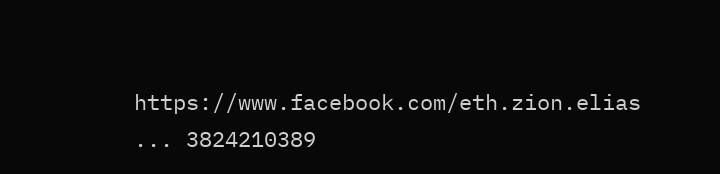https://www.facebook.com/eth.zion.elias ... 3824210389